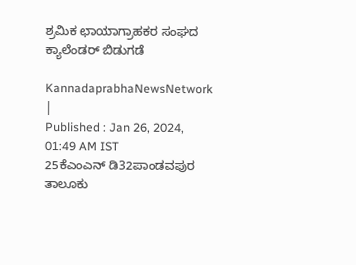ಶ್ರಮಿಕ ಛಾಯಾಗ್ರಾಹಕರ ಸಂಘದ ಕ್ಯಾಲೆಂಡರ್‌ ಬಿಡುಗಡೆ

KannadaprabhaNewsNetwork |
Published : Jan 26, 2024, 01:49 AM IST
25ಕೆಎಂಎನ್ ಡಿ32ಪಾಂಡವಪುರ ತಾಲೂಕು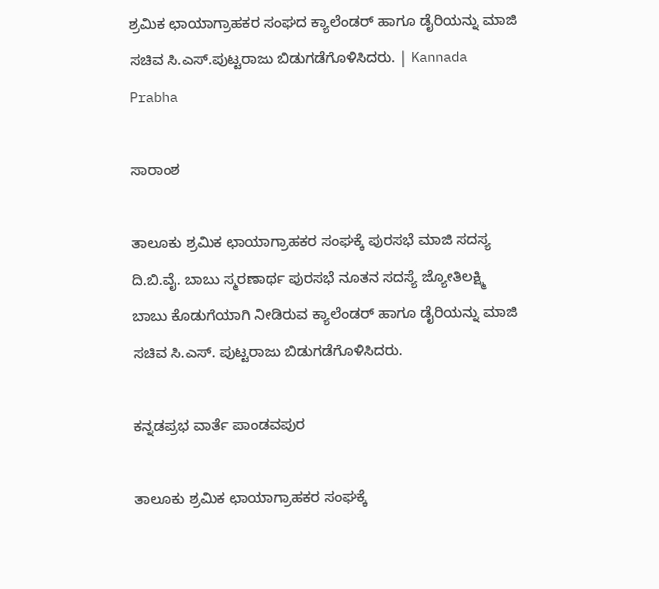ಶ್ರಮಿಕ ಛಾಯಾಗ್ರಾಹಕರ ಸಂಘದ ಕ್ಯಾಲೆಂಡರ್ ಹಾಗೂ ಡೈರಿಯನ್ನು ಮಾಜಿ ಸಚಿವ ಸಿ.ಎಸ್.ಪುಟ್ಟರಾಜು ಬಿಡುಗಡೆಗೊಳಿಸಿದರು. | Kannada Prabha

ಸಾರಾಂಶ

ತಾಲೂಕು ಶ್ರಮಿಕ ಛಾಯಾಗ್ರಾಹಕರ ಸಂಘಕ್ಕೆ ಪುರಸಭೆ ಮಾಜಿ ಸದಸ್ಯ ದಿ.ಬಿ.ವೈ. ಬಾಬು ಸ್ಮರಣಾರ್ಥ ಪುರಸಭೆ ನೂತನ ಸದಸ್ಯೆ ಜ್ಯೋತಿಲಕ್ಷ್ಮಿ ಬಾಬು ಕೊಡುಗೆಯಾಗಿ ‌ನೀಡಿರುವ ಕ್ಯಾಲೆಂಡರ್ ಹಾಗೂ ಡೈರಿಯನ್ನು ಮಾಜಿ ಸಚಿವ ಸಿ.ಎಸ್. ಪುಟ್ಟರಾಜು ಬಿಡುಗಡೆಗೊಳಿಸಿದರು.

ಕನ್ನಡಪ್ರಭ ವಾರ್ತೆ ಪಾಂಡವಪುರ

ತಾಲೂಕು ಶ್ರಮಿಕ ಛಾಯಾಗ್ರಾಹಕರ ಸಂಘಕ್ಕೆ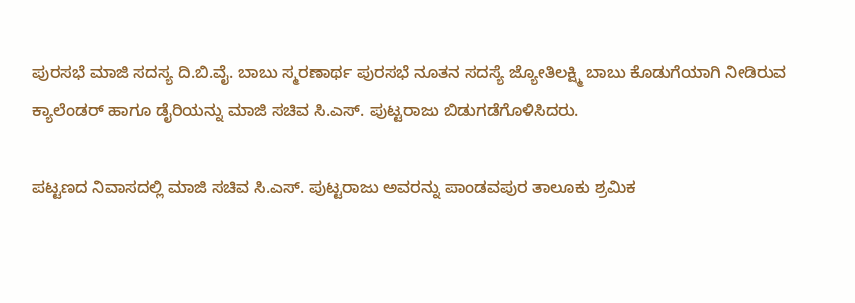ಪುರಸಭೆ ಮಾಜಿ ಸದಸ್ಯ ದಿ.ಬಿ.ವೈ. ಬಾಬು ಸ್ಮರಣಾರ್ಥ ಪುರಸಭೆ ನೂತನ ಸದಸ್ಯೆ ಜ್ಯೋತಿಲಕ್ಷ್ಮಿ ಬಾಬು ಕೊಡುಗೆಯಾಗಿ ‌ನೀಡಿರುವ ಕ್ಯಾಲೆಂಡರ್ ಹಾಗೂ ಡೈರಿಯನ್ನು ಮಾಜಿ ಸಚಿವ ಸಿ.ಎಸ್. ಪುಟ್ಟರಾಜು ಬಿಡುಗಡೆಗೊಳಿಸಿದರು.

ಪಟ್ಟಣದ ನಿವಾಸದಲ್ಲಿ ಮಾಜಿ ಸಚಿವ ಸಿ.ಎಸ್. ಪುಟ್ಟರಾಜು ಅವರನ್ನು ಪಾಂಡವಪುರ ತಾಲೂಕು ಶ್ರಮಿಕ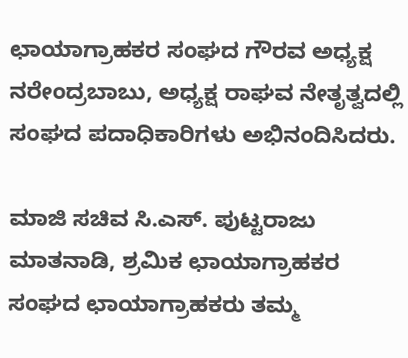ಛಾಯಾಗ್ರಾಹಕರ ಸಂಘದ ಗೌರವ ಅಧ್ಯಕ್ಷ ನರೇಂದ್ರಬಾಬು, ಅಧ್ಯಕ್ಷ ರಾಘವ ನೇತೃತ್ವದಲ್ಲಿ ಸಂಘದ ಪದಾಧಿಕಾರಿಗಳು ಅಭಿನಂದಿಸಿದರು.

ಮಾಜಿ ಸಚಿವ ಸಿ.ಎಸ್. ಪುಟ್ಟರಾಜು ಮಾತನಾಡಿ, ಶ್ರಮಿಕ ಛಾಯಾಗ್ರಾಹಕರ ಸಂಘದ ಛಾಯಾಗ್ರಾಹಕರು ತಮ್ಮ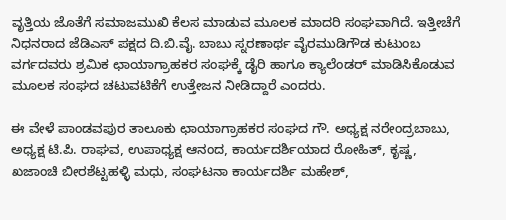ವೃತ್ತಿಯ ಜೊತೆಗೆ ಸಮಾಜಮುಖಿ ಕೆಲಸ ಮಾಡುವ ಮೂಲಕ ಮಾದರಿ ಸಂಘವಾಗಿದೆ. ಇತ್ತೀಚೆಗೆ ನಿಧನರಾದ ಜೆಡಿಎಸ್ ಪಕ್ಷದ ದಿ.ಬಿ.ವೈ. ಬಾಬು ಸ್ನರಣಾರ್ಥ ವೈರಮುಡಿಗೌಡ ಕುಟುಂಬ ವರ್ಗದವರು ಶ್ರಮಿಕ ಛಾಯಾಗ್ರಾಹಕರ ಸಂಘಕ್ಕೆ ಡೈರಿ ಹಾಗೂ ಕ್ಯಾಲೆಂಡರ್ ಮಾಡಿಸಿಕೊಡುವ ಮೂಲಕ ಸಂಘದ ಚಟುವಟಿಕೆಗೆ ಉತ್ತೇಜನ ನೀಡಿದ್ದಾರೆ ಎಂದರು.

ಈ ವೇಳೆ ಪಾಂಡವಪುರ ತಾಲೂಕು ಛಾಯಾಗ್ರಾಹಕರ ಸಂಘದ ಗೌ. ಅಧ್ಯಕ್ಷ ನರೇಂದ್ರಬಾಬು, ಅಧ್ಯಕ್ಷ ಟಿ.ಪಿ. ರಾಘವ, ಉಪಾಧ್ಯಕ್ಷ ಆನಂದ, ಕಾರ್ಯದರ್ಶಿಯಾದ ರೋಹಿತ್, ಕೃಷ್ಣ, ಖಜಾಂಚಿ ಬೀರಶೆಟ್ಟಹಳ್ಳಿ ಮಧು, ಸಂಘಟನಾ ಕಾರ್ಯದರ್ಶಿ ಮಹೇಶ್,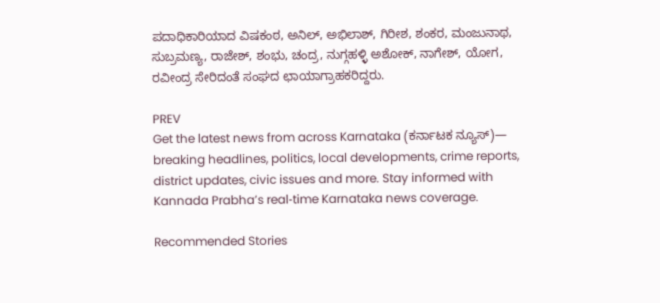ಪದಾಧಿಕಾರಿಯಾದ ವಿಷಕಂಠ, ಅನಿಲ್, ಅಭಿಲಾಶ್, ಗಿರೀಶ, ಶಂಕರ, ಮಂಜುನಾಥ, ಸುಬ್ರಮಣ್ಯ, ರಾಜೇಶ್, ಶಂಭು, ಚಂದ್ರ, ನುಗ್ಗಹಳ್ಳಿ ಅಶೋಕ್, ನಾಗೇಶ್, ಯೋಗ, ರವೀಂದ್ರ ಸೇರಿದಂತೆ ಸಂಘದ ಛಾಯಾಗ್ರಾಹಕರಿದ್ದರು.

PREV
Get the latest news from across Karnataka (ಕರ್ನಾಟಕ ನ್ಯೂಸ್)— breaking headlines, politics, local developments, crime reports, district updates, civic issues and more. Stay informed with Kannada Prabha’s real‑time Karnataka news coverage.

Recommended Stories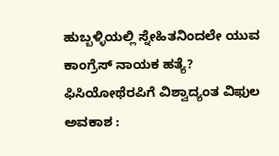ಹುಬ್ಬಳ್ಳಿಯಲ್ಲಿ ಸ್ನೇಹಿತನಿಂದಲೇ ಯುವ ಕಾಂಗ್ರೆಸ್‌ ನಾಯಕ ಹತ್ಯೆ?
ಫಿಸಿಯೋಥೆರಪಿಗೆ ವಿಶ್ವಾದ್ಯಂತ ವಿಫುಲ ಅವಕಾಶ :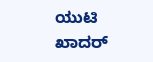ಯುಟಿ ಖಾದರ್‌